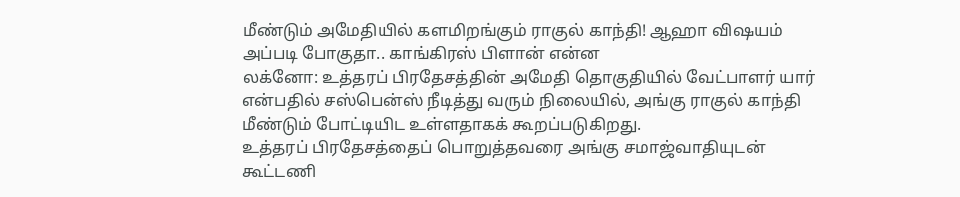மீண்டும் அமேதியில் களமிறங்கும் ராகுல் காந்தி! ஆஹா விஷயம் அப்படி போகுதா.. காங்கிரஸ் பிளான் என்ன
லக்னோ: உத்தரப் பிரதேசத்தின் அமேதி தொகுதியில் வேட்பாளர் யார் என்பதில் சஸ்பென்ஸ் நீடித்து வரும் நிலையில், அங்கு ராகுல் காந்தி மீண்டும் போட்டியிட உள்ளதாகக் கூறப்படுகிறது.
உத்தரப் பிரதேசத்தைப் பொறுத்தவரை அங்கு சமாஜ்வாதியுடன் கூட்டணி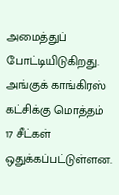அமைத்துப் போட்டியிடுகிறது. அங்குக் காங்கிரஸ் கட்சிக்கு மொத்தம் 17 சீட்கள் ஒதுக்கப்பட்டுள்ளன.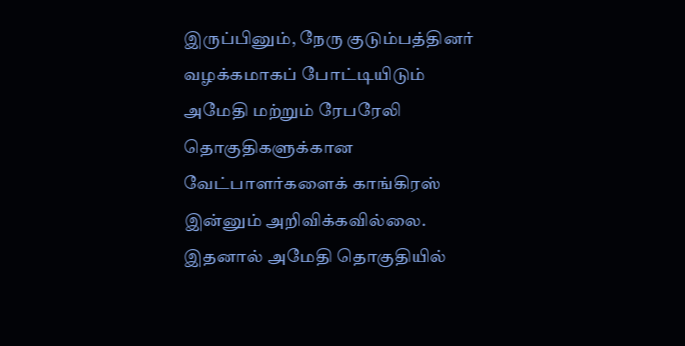இருப்பினும், நேரு குடும்பத்தினர் வழக்கமாகப் போட்டியிடும் அமேதி மற்றும் ரேபரேலி தொகுதிகளுக்கான வேட்பாளர்களைக் காங்கிரஸ் இன்னும் அறிவிக்கவில்லை. இதனால் அமேதி தொகுதியில்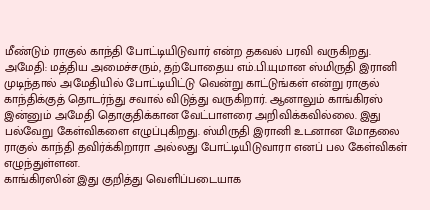மீண்டும் ராகுல் காந்தி போட்டியிடுவார் என்ற தகவல் பரவி வருகிறது.
அமேதி: மத்திய அமைச்சரும், தற்போதைய எம்.பி.யுமான ஸ்மிருதி இரானி முடிந்தால் அமேதியில் போட்டியிட்டு வென்று காட்டுங்கள் என்று ராகுல் காந்திக்குத் தொடர்ந்து சவால் விடுத்து வருகிறார். ஆனாலும் காங்கிரஸ் இன்னும் அமேதி தொகுதிக்கான வேட்பாளரை அறிவிக்கவில்லை. இது பல்வேறு கேள்விகளை எழுப்புகிறது. ஸ்மிருதி இரானி உடனான மோதலை ராகுல் காந்தி தவிர்க்கிறாரா அல்லது போட்டியிடுவாரா எனப் பல கேள்விகள் எழுந்துள்ளன.
காங்கிரஸின் இது குறித்து வெளிப்படையாக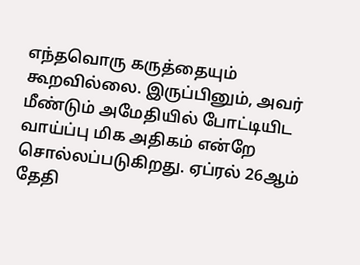எந்தவொரு கருத்தையும் கூறவில்லை. இருப்பினும், அவர் மீண்டும் அமேதியில் போட்டியிட வாய்ப்பு மிக அதிகம் என்றே சொல்லப்படுகிறது. ஏப்ரல் 26ஆம் தேதி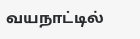வயநாட்டில்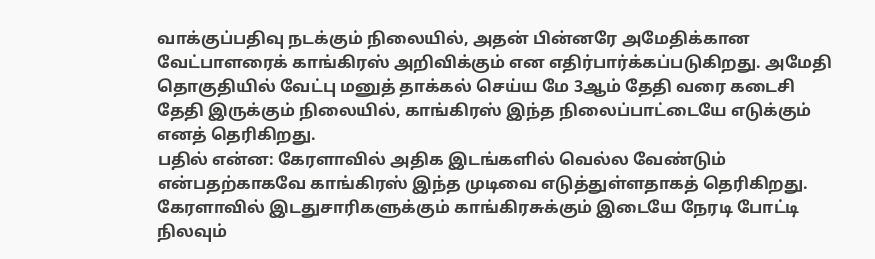வாக்குப்பதிவு நடக்கும் நிலையில், அதன் பின்னரே அமேதிக்கான வேட்பாளரைக் காங்கிரஸ் அறிவிக்கும் என எதிர்பார்க்கப்படுகிறது. அமேதி தொகுதியில் வேட்பு மனுத் தாக்கல் செய்ய மே 3ஆம் தேதி வரை கடைசி தேதி இருக்கும் நிலையில், காங்கிரஸ் இந்த நிலைப்பாட்டையே எடுக்கும் எனத் தெரிகிறது.
பதில் என்ன: கேரளாவில் அதிக இடங்களில் வெல்ல வேண்டும் என்பதற்காகவே காங்கிரஸ் இந்த முடிவை எடுத்துள்ளதாகத் தெரிகிறது. கேரளாவில் இடதுசாரிகளுக்கும் காங்கிரசுக்கும் இடையே நேரடி போட்டி நிலவும்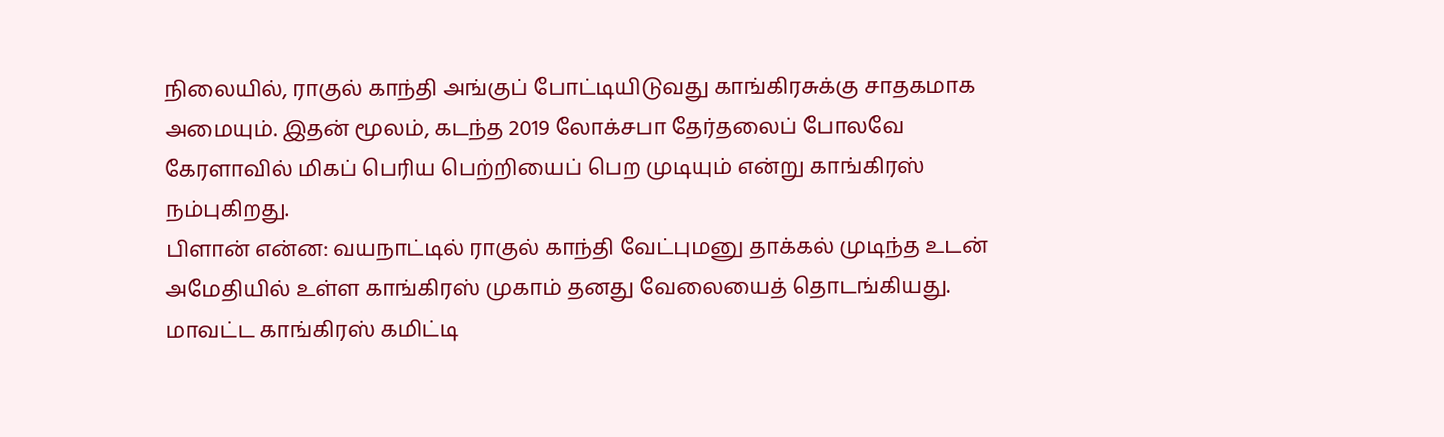நிலையில், ராகுல் காந்தி அங்குப் போட்டியிடுவது காங்கிரசுக்கு சாதகமாக அமையும். இதன் மூலம், கடந்த 2019 லோக்சபா தேர்தலைப் போலவே கேரளாவில் மிகப் பெரிய பெற்றியைப் பெற முடியும் என்று காங்கிரஸ் நம்புகிறது.
பிளான் என்ன: வயநாட்டில் ராகுல் காந்தி வேட்புமனு தாக்கல் முடிந்த உடன் அமேதியில் உள்ள காங்கிரஸ் முகாம் தனது வேலையைத் தொடங்கியது. மாவட்ட காங்கிரஸ் கமிட்டி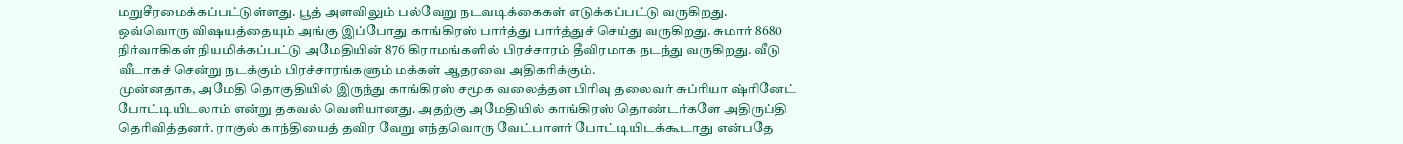மறுசீரமைக்கப்பட்டுள்ளது. பூத் அளவிலும் பல்வேறு நடவடிக்கைகள் எடுக்கப்பட்டு வருகிறது. ஒவ்வொரு விஷயத்தையும் அங்கு இப்போது காங்கிரஸ் பார்த்து பார்த்துச் செய்து வருகிறது. சுமார் 8680 நிர்வாகிகள் நியமிக்கப்பட்டு அமேதியின் 876 கிராமங்களில் பிரச்சாரம் தீவிரமாக நடந்து வருகிறது. வீடு வீடாகச் சென்று நடக்கும் பிரச்சாரங்களும் மக்கள் ஆதரவை அதிகரிக்கும்.
முன்னதாக, அமேதி தொகுதியில் இருந்து காங்கிரஸ் சமூக வலைத்தள பிரிவு தலைவர் சுப்ரியா ஷ்ரினேட் போட்டியிடலாம் என்று தகவல் வெளியானது. அதற்கு அமேதியில் காங்கிரஸ் தொண்டர்களே அதிருப்தி தெரிவித்தனர். ராகுல் காந்தியைத் தவிர வேறு எந்தவொரு வேட்பாளர் போட்டியிடக்கூடாது என்பதே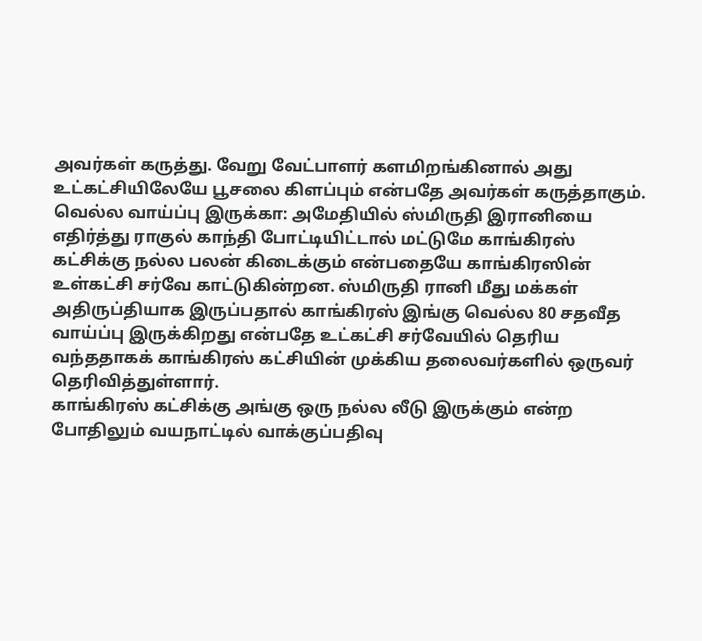அவர்கள் கருத்து. வேறு வேட்பாளர் களமிறங்கினால் அது உட்கட்சியிலேயே பூசலை கிளப்பும் என்பதே அவர்கள் கருத்தாகும்.
வெல்ல வாய்ப்பு இருக்கா: அமேதியில் ஸ்மிருதி இரானியை எதிர்த்து ராகுல் காந்தி போட்டியிட்டால் மட்டுமே காங்கிரஸ் கட்சிக்கு நல்ல பலன் கிடைக்கும் என்பதையே காங்கிரஸின் உள்கட்சி சர்வே காட்டுகின்றன. ஸ்மிருதி ரானி மீது மக்கள் அதிருப்தியாக இருப்பதால் காங்கிரஸ் இங்கு வெல்ல 80 சதவீத வாய்ப்பு இருக்கிறது என்பதே உட்கட்சி சர்வேயில் தெரிய வந்ததாகக் காங்கிரஸ் கட்சியின் முக்கிய தலைவர்களில் ஒருவர் தெரிவித்துள்ளார்.
காங்கிரஸ் கட்சிக்கு அங்கு ஒரு நல்ல லீடு இருக்கும் என்ற போதிலும் வயநாட்டில் வாக்குப்பதிவு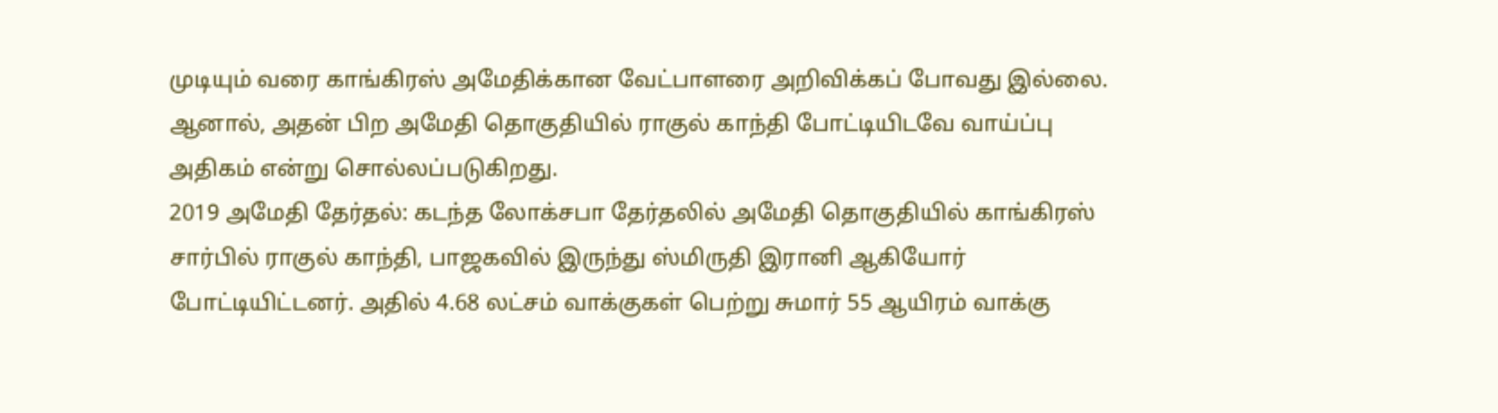முடியும் வரை காங்கிரஸ் அமேதிக்கான வேட்பாளரை அறிவிக்கப் போவது இல்லை. ஆனால், அதன் பிற அமேதி தொகுதியில் ராகுல் காந்தி போட்டியிடவே வாய்ப்பு அதிகம் என்று சொல்லப்படுகிறது.
2019 அமேதி தேர்தல்: கடந்த லோக்சபா தேர்தலில் அமேதி தொகுதியில் காங்கிரஸ் சார்பில் ராகுல் காந்தி, பாஜகவில் இருந்து ஸ்மிருதி இரானி ஆகியோர் போட்டியிட்டனர். அதில் 4.68 லட்சம் வாக்குகள் பெற்று சுமார் 55 ஆயிரம் வாக்கு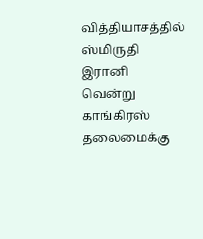வித்தியாசத்தில் ஸ்மிருதி இரானி வென்று காங்கிரஸ் தலைமைக்கு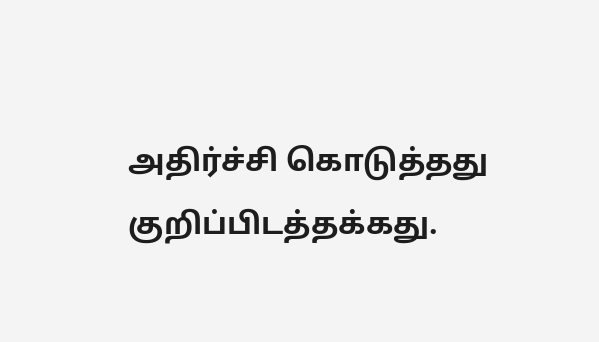அதிர்ச்சி கொடுத்தது குறிப்பிடத்தக்கது.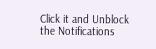Click it and Unblock the Notifications